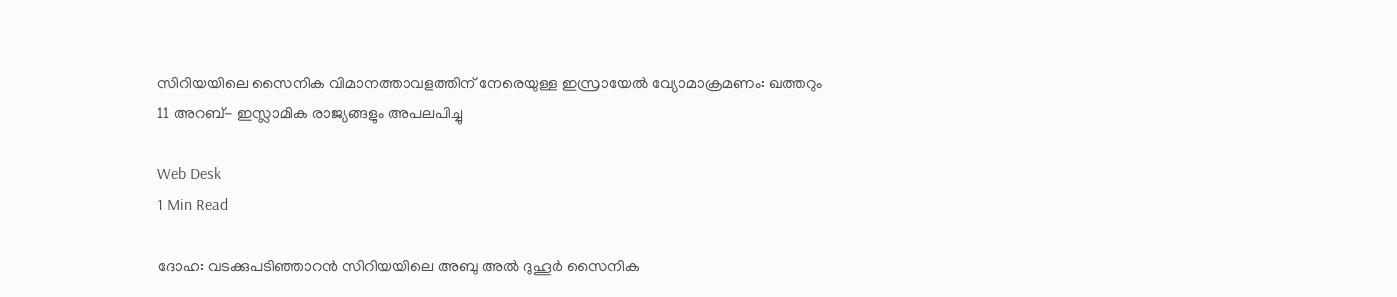സിറിയയിലെ സൈനിക വിമാനത്താവളത്തിന് നേരെയുള്ള ഇസ്രായേല്‍ വ്യോമാക്രമണം: ഖത്തറും 11 അറബ്- ഇസ്ലാമിക രാജ്യങ്ങളും അപലപിച്ചു

Web Desk
1 Min Read

ദോഹ: വടക്കുപടിഞ്ഞാറന്‍ സിറിയയിലെ അബു അല്‍ ദുഹൂര്‍ സൈനിക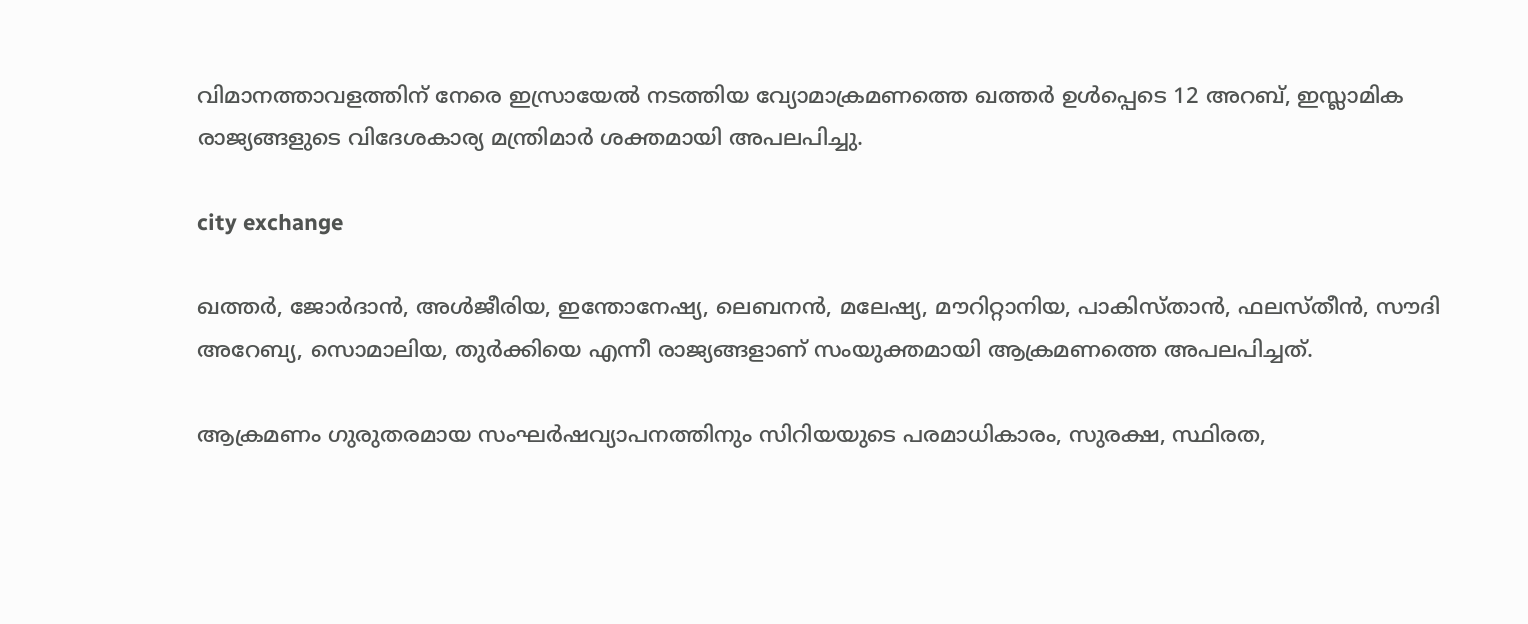വിമാനത്താവളത്തിന് നേരെ ഇസ്രായേല്‍ നടത്തിയ വ്യോമാക്രമണത്തെ ഖത്തര്‍ ഉള്‍പ്പെടെ 12 അറബ്, ഇസ്ലാമിക രാജ്യങ്ങളുടെ വിദേശകാര്യ മന്ത്രിമാര്‍ ശക്തമായി അപലപിച്ചു.

city exchange

ഖത്തര്‍, ജോര്‍ദാന്‍, അള്‍ജീരിയ, ഇന്തോനേഷ്യ, ലെബനന്‍, മലേഷ്യ, മൗറിറ്റാനിയ, പാകിസ്താന്‍, ഫലസ്തീന്‍, സൗദി അറേബ്യ, സൊമാലിയ, തുര്‍ക്കിയെ എന്നീ രാജ്യങ്ങളാണ് സംയുക്തമായി ആക്രമണത്തെ അപലപിച്ചത്.

ആക്രമണം ഗുരുതരമായ സംഘര്‍ഷവ്യാപനത്തിനും സിറിയയുടെ പരമാധികാരം, സുരക്ഷ, സ്ഥിരത,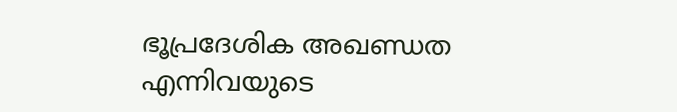ഭൂപ്രദേശിക അഖണ്ഡത എന്നിവയുടെ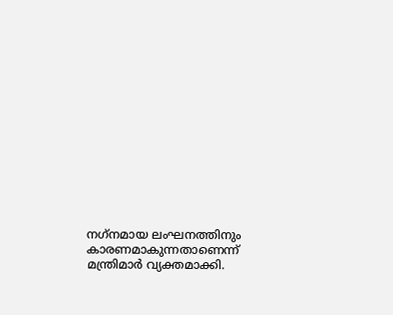നഗ്‌നമായ ലംഘനത്തിനും കാരണമാകുന്നതാണെന്ന് മന്ത്രിമാര്‍ വ്യക്തമാക്കി.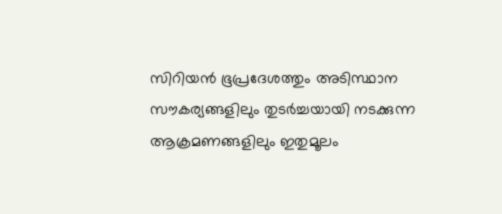സിറിയന്‍ ഭൂപ്രദേശത്തും അടിസ്ഥാന സൗകര്യങ്ങളിലും തുടര്‍ച്ചയായി നടക്കുന്ന ആക്രമണങ്ങളിലും ഇതുമൂലം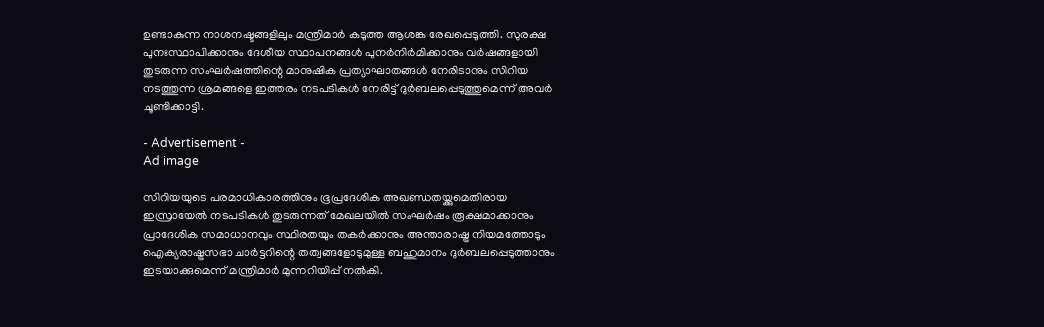ഉണ്ടാകുന്ന നാശനഷ്ടങ്ങളിലും മന്ത്രിമാര്‍ കടുത്ത ആശങ്ക രേഖപ്പെടുത്തി. സുരക്ഷ പുനഃസ്ഥാപിക്കാനും ദേശീയ സ്ഥാപനങ്ങള്‍ പുനര്‍നിര്‍മിക്കാനും വര്‍ഷങ്ങളായി തുടരുന്ന സംഘര്‍ഷത്തിന്റെ മാനുഷിക പ്രത്യാഘാതങ്ങള്‍ നേരിടാനും സിറിയ നടത്തുന്ന ശ്രമങ്ങളെ ഇത്തരം നടപടികള്‍ നേരിട്ട് ദുര്‍ബലപ്പെടുത്തുമെന്ന് അവര്‍ ചൂണ്ടിക്കാട്ടി.

- Advertisement -
Ad image

സിറിയയുടെ പരമാധികാരത്തിനും ഭൂപ്രദേശിക അഖണ്ഡതയ്ക്കുമെതിരായ ഇസ്രായേല്‍ നടപടികള്‍ തുടരുന്നത് മേഖലയില്‍ സംഘര്‍ഷം രൂക്ഷമാക്കാനും പ്രാദേശിക സമാധാനവും സ്ഥിരതയും തകര്‍ക്കാനും അന്താരാഷ്ട്ര നിയമത്തോടും ഐക്യരാഷ്ട്രസഭാ ചാര്‍ട്ടറിന്റെ തത്വങ്ങളോടുമുള്ള ബഹുമാനം ദുര്‍ബലപ്പെടുത്താനും ഇടയാക്കുമെന്ന് മന്ത്രിമാര്‍ മുന്നറിയിപ്പ് നല്‍കി.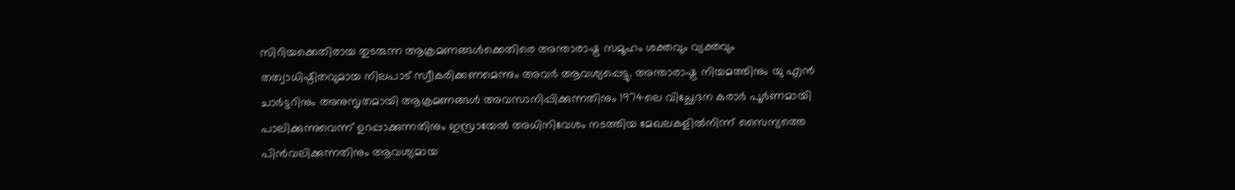സിറിയക്കെതിരായ തുടരുന്ന ആക്രമണങ്ങള്‍ക്കെതിരെ അന്താരാഷ്ട്ര സമൂഹം ശക്തവും വ്യക്തവും തത്വാധിഷ്ഠിതവുമായ നിലപാട് സ്വീകരിക്കണമെന്നും അവര്‍ ആവശ്യപ്പെട്ടു. അന്താരാഷ്ട്ര നിയമത്തിനും യു എന്‍ ചാര്‍ട്ടറിനും അനുസൃതമായി ആക്രമണങ്ങള്‍ അവസാനിപ്പിക്കുന്നതിനും 1974ലെ വിച്ഛേദന കരാര്‍ പൂര്‍ണമായി പാലിക്കുന്നുവെന്ന് ഉറപ്പാക്കുന്നതിനും ഇസ്രായേല്‍ അധിനിവേശം നടത്തിയ മേഖലകളില്‍നിന്ന് സൈന്യത്തെ പിന്‍വലിക്കുന്നതിനും ആവശ്യമായ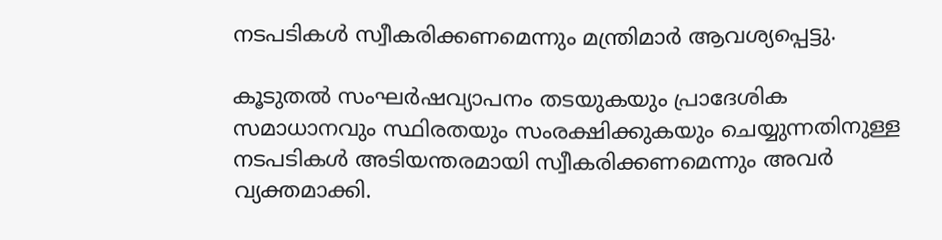നടപടികള്‍ സ്വീകരിക്കണമെന്നും മന്ത്രിമാര്‍ ആവശ്യപ്പെട്ടു.

കൂടുതല്‍ സംഘര്‍ഷവ്യാപനം തടയുകയും പ്രാദേശിക സമാധാനവും സ്ഥിരതയും സംരക്ഷിക്കുകയും ചെയ്യുന്നതിനുള്ള നടപടികള്‍ അടിയന്തരമായി സ്വീകരിക്കണമെന്നും അവര്‍ വ്യക്തമാക്കി.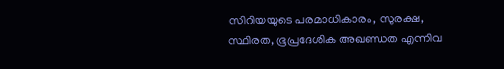സിറിയയുടെ പരമാധികാരം, സുരക്ഷ, സ്ഥിരത, ഭൂപ്രദേശിക അഖണ്ഡത എന്നിവ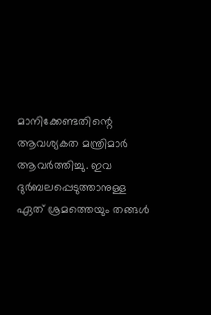മാനിക്കേണ്ടതിന്റെ ആവശ്യകത മന്ത്രിമാര്‍ ആവര്‍ത്തിച്ചു. ഇവ ദുര്‍ബലപ്പെടുത്താനുള്ള ഏത് ശ്രമത്തെയും തങ്ങള്‍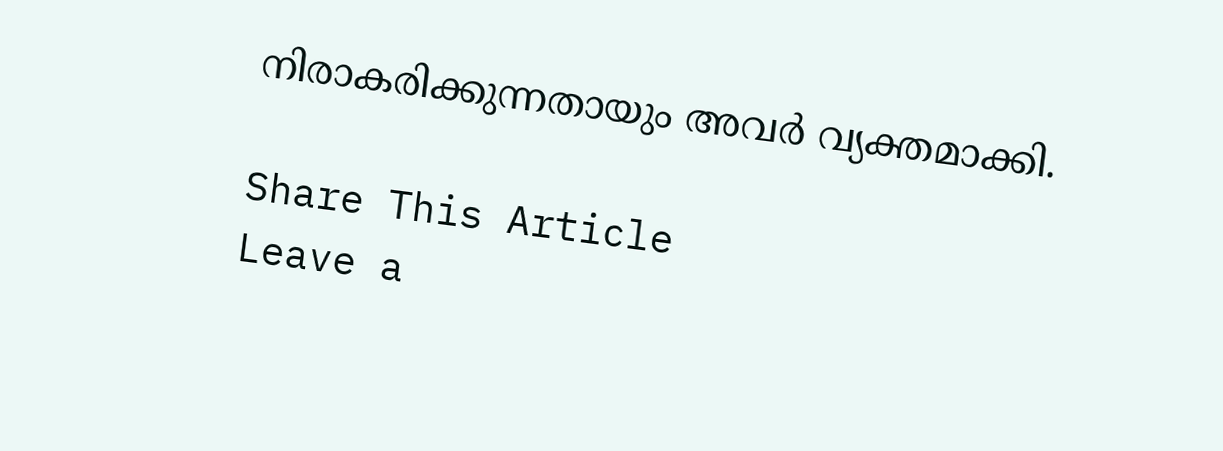നിരാകരിക്കുന്നതായും അവര്‍ വ്യക്തമാക്കി.

Share This Article
Leave a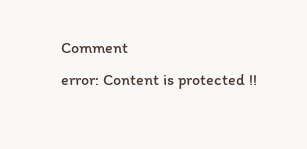Comment
error: Content is protected !!